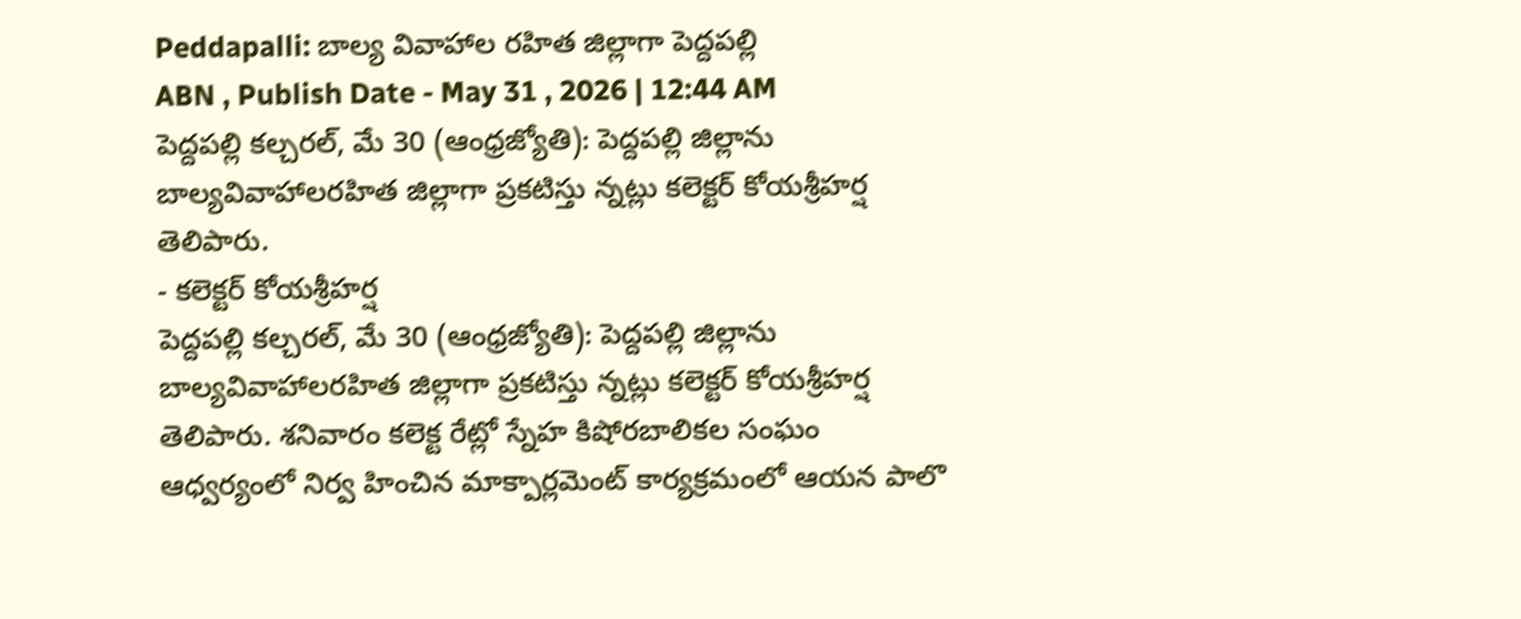Peddapalli: బాల్య వివాహాల రహిత జిల్లాగా పెద్దపల్లి
ABN , Publish Date - May 31 , 2026 | 12:44 AM
పెద్దపల్లి కల్చరల్, మే 30 (ఆంధ్రజ్యోతి): పెద్దపల్లి జిల్లాను బాల్యవివాహాలరహిత జిల్లాగా ప్రకటిస్తు న్నట్లు కలెక్టర్ కోయశ్రీహర్ష తెలిపారు.
- కలెక్టర్ కోయశ్రీహర్ష
పెద్దపల్లి కల్చరల్, మే 30 (ఆంధ్రజ్యోతి): పెద్దపల్లి జిల్లాను బాల్యవివాహాలరహిత జిల్లాగా ప్రకటిస్తు న్నట్లు కలెక్టర్ కోయశ్రీహర్ష తెలిపారు. శనివారం కలెక్ట రేట్లో స్నేహ కిషోరబాలికల సంఘం ఆధ్వర్యంలో నిర్వ హించిన మాక్పార్లమెంట్ కార్యక్రమంలో ఆయన పాలొ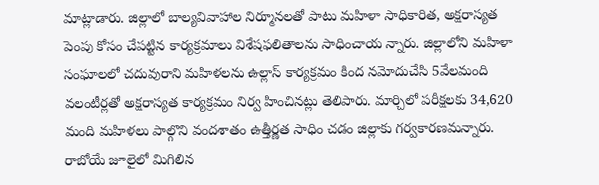మాట్లాడారు. జిల్లాలో బాల్యవివాహాల నిర్మూనలతో పాటు మహిళా సాధికారిత, అక్షరాస్యత పెంపు కోసం చేపట్టిన కార్యక్రమాలు విశేషఫలితాలను సాధించాయ న్నారు. జిల్లాలోని మహిళా సంఘాలలో చదువురాని మహిళలను ఉల్లాస్ కార్యక్రమం కింద నమోదుచేసి 5వేలమంది వలంటీర్లతో అక్షరాస్యత కార్యక్రమం నిర్వ హించినట్లు తెలిపారు. మార్చిలో పరీక్షలకు 34,620 మంది మహిళలు పాల్గొని వందశాతం ఉత్తీర్ణత సాధిం చడం జిల్లాకు గర్వకారణమన్నారు. రాబోయే జూలైలో మిగిలిన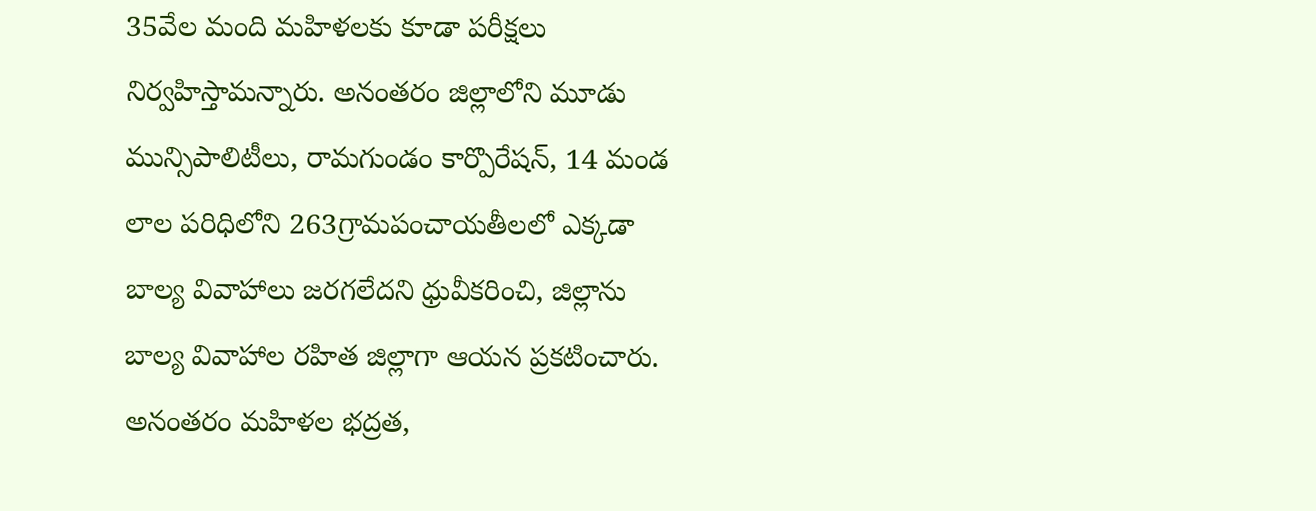35వేల మంది మహిళలకు కూడా పరీక్షలు నిర్వహిస్తామన్నారు. అనంతరం జిల్లాలోని మూడు మున్సిపాలిటీలు, రామగుండం కార్పొరేషన్, 14 మండ లాల పరిధిలోని 263గ్రామపంచాయతీలలో ఎక్కడా బాల్య వివాహాలు జరగలేదని ధ్రువీకరించి, జిల్లాను బాల్య వివాహాల రహిత జిల్లాగా ఆయన ప్రకటించారు. అనంతరం మహిళల భద్రత,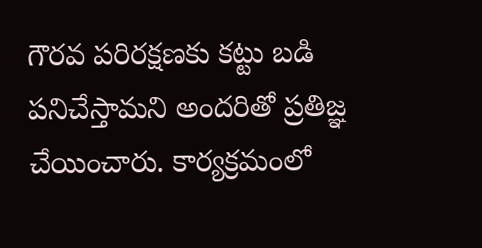గౌరవ పరిరక్షణకు కట్టు బడి పనిచేస్తామని అందరితో ప్రతిజ్ఞ చేయించారు. కార్యక్రమంలో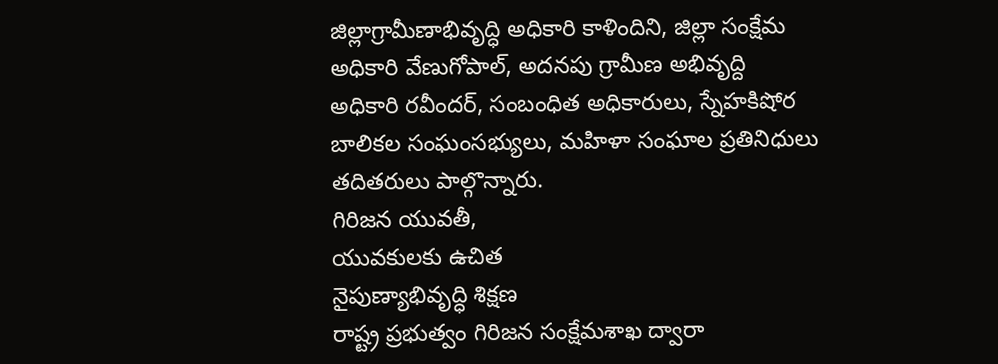జిల్లాగ్రామీణాభివృద్ధి అధికారి కాళిందిని, జిల్లా సంక్షేమ అధికారి వేణుగోపాల్, అదనపు గ్రామీణ అభివృద్ది అధికారి రవీందర్, సంబంధిత అధికారులు, స్నేహకిషోర బాలికల సంఘంసభ్యులు, మహిళా సంఘాల ప్రతినిధులు తదితరులు పాల్గొన్నారు.
గిరిజన యువతీ,
యువకులకు ఉచిత
నైపుణ్యాభివృద్ధి శిక్షణ
రాష్ట్ర ప్రభుత్వం గిరిజన సంక్షేమశాఖ ద్వారా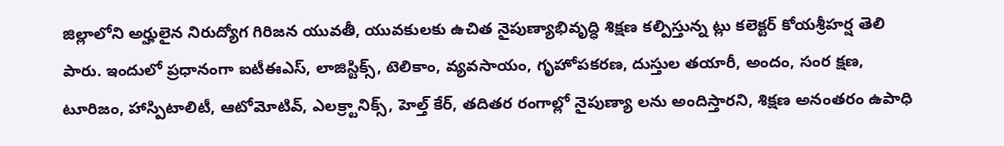జిల్లాలోని అర్హులైన నిరుద్యోగ గిరిజన యువతీ, యువకులకు ఉచిత నైపుణ్యాభివృద్ధి శిక్షణ కల్పిస్తున్న ట్లు కలెక్టర్ కోయశ్రీహర్ష తెలి పారు. ఇందులో ప్రధానంగా ఐటీఈఎస్, లాజిస్టిక్స్, టెలికాం, వ్యవసాయం, గృహోపకరణ, దుస్తుల తయారీ, అందం, సంర క్షణ, టూరిజం, హాస్పిటాలిటీ, ఆటోమోటివ్, ఎలక్ర్టానిక్స్, హెల్త్ కేర్, తదితర రంగాల్లో నైపుణ్యా లను అందిస్తారని, శిక్షణ అనంతరం ఉపాధి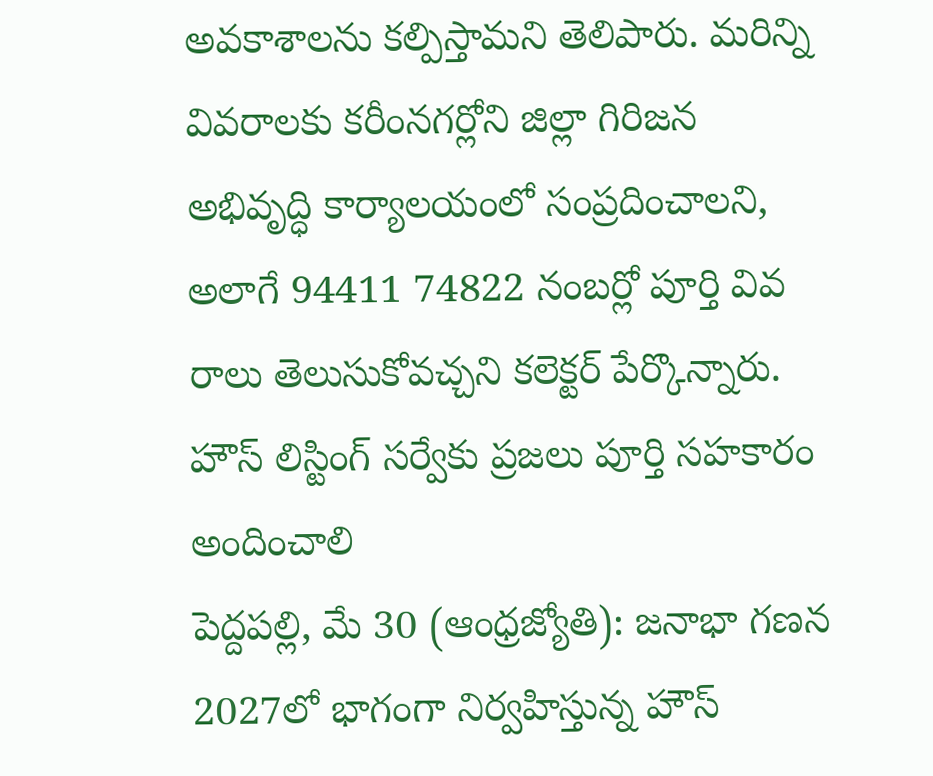అవకాశాలను కల్పిస్తామని తెలిపారు. మరిన్ని వివరాలకు కరీంనగర్లోని జిల్లా గిరిజన అభివృద్ధి కార్యాలయంలో సంప్రదించాలని, అలాగే 94411 74822 నంబర్లో పూర్తి వివ రాలు తెలుసుకోవచ్చని కలెక్టర్ పేర్కొన్నారు.
హౌస్ లిస్టింగ్ సర్వేకు ప్రజలు పూర్తి సహకారం అందించాలి
పెద్దపల్లి, మే 30 (ఆంధ్రజ్యోతి): జనాభా గణన 2027లో భాగంగా నిర్వహిస్తున్న హౌస్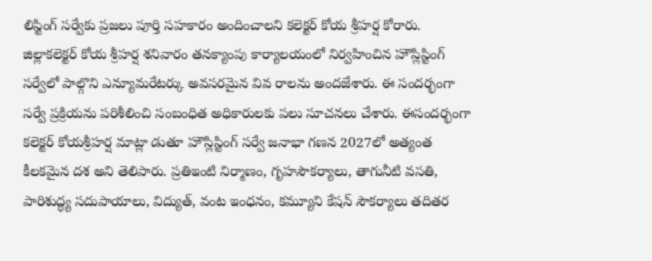లిస్టింగ్ సర్వేకు ప్రజలు పూర్తి సహకారం అందించాలని కలెక్టర్ కోయ శ్రీహర్ష కోరారు. జిల్లాకలెక్టర్ కోయ శ్రీహర్ష శనివారం తనక్యాంపు కార్యాలయంలో నిర్వహించిన హౌస్లిస్టింగ్ సర్వేలో పాల్గొని ఎన్యూమరేటర్కు అవసరమైన వివ రాలను అందజేశారు. ఈ సందర్భంగా సర్వే ప్రక్రియను పరిశీలించి సంబంధిత అధికారులకు పలు సూచనలు చేశారు. ఈసందర్భంగా కలెక్టర్ కోయశ్రీహర్ష మాట్లా డుతూ హౌస్లిస్టింగ్ సర్వే జనాభా గణన 2027లో అత్యంత కీలకమైన దశ అని తెలిపారు. ప్రతిఇంటి నిర్మాణం, గృహసౌకర్యాలు, తాగునీటి వసతి, పారిశుద్ధ్య సదుపాయాలు, విద్యుత్, వంట ఇంధనం, కమ్యూని కేషన్ సౌకర్యాలు తదితర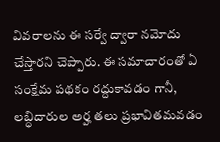వివరాలను ఈ సర్వే ద్వారా నమోదు చేస్తారని చెప్పారు. ఈ సమాచారంతో ఏ సంక్షేమ పథకం రద్దుకావడం గానీ, లబ్ధిదారుల అర్హ తలు ప్రభావితమవడం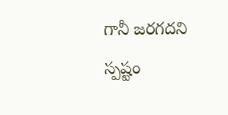గానీ జరగదని స్పష్టం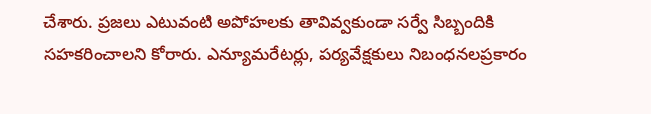చేశారు. ప్రజలు ఎటువంటి అపోహలకు తావివ్వకుండా సర్వే సిబ్బందికి సహకరించాలని కోరారు. ఎన్యూమరేటర్లు, పర్యవేక్షకులు నిబంధనలప్రకారం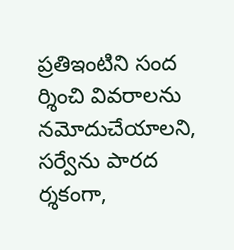ప్రతిఇంటిని సంద ర్శించి వివరాలను నమోదుచేయాలని, సర్వేను పారద ర్శకంగా,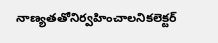నాణ్యతతోనిర్వహించాలనికలెక్టర్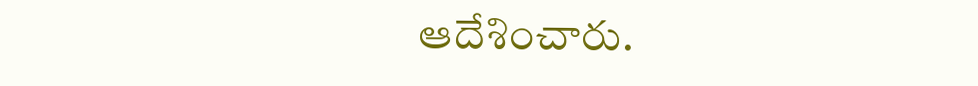ఆదేశించారు.